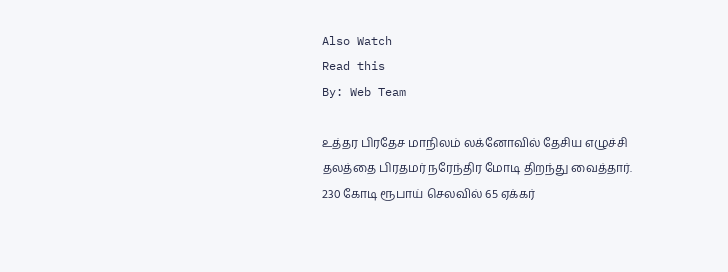Also Watch
Read this
By: Web Team

உத்தர பிரதேச மாநிலம் லக்னோவில் தேசிய எழுச்சி தலத்தை பிரதமர் நரேந்திர மோடி திறந்து வைத்தார். 230 கோடி ரூபாய் செலவில் 65 ஏக்கர்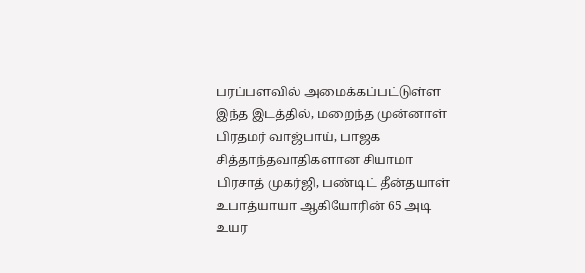பரப்பளவில் அமைக்கப்பட்டுள்ள இந்த இடத்தில், மறைந்த முன்னாள் பிரதமர் வாஜ்பாய், பாஜக சித்தாந்தவாதிகளான சியாமா பிரசாத் முகர்ஜி, பண்டிட் தீன்தயாள் உபாத்யாயா ஆகியோரின் 65 அடி உயர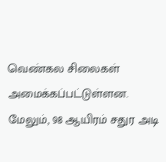வெண்கல சிலைகள் அமைக்கப்பட்டுள்ளன. மேலும், 98 ஆயிரம் சதுர அடி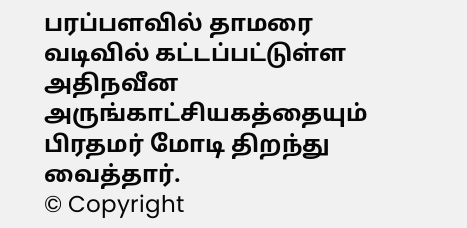பரப்பளவில் தாமரை வடிவில் கட்டப்பட்டுள்ள அதிநவீன அருங்காட்சியகத்தையும் பிரதமர் மோடி திறந்து வைத்தார்.
© Copyright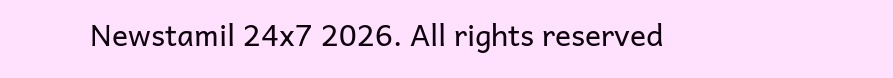Newstamil 24x7 2026. All rights reserved